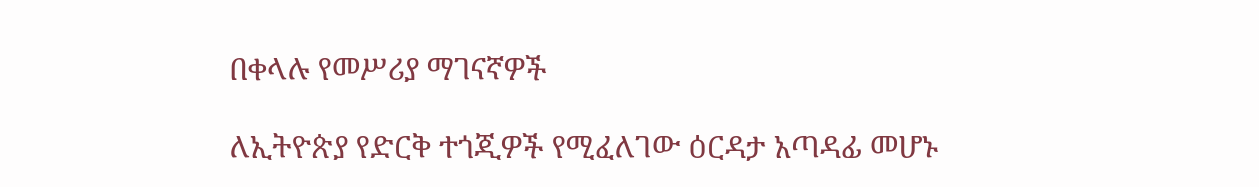በቀላሉ የመሥሪያ ማገናኛዎች

ለኢትዮጵያ የድርቅ ተጎጂዎች የሚፈለገው ዕርዳታ አጣዳፊ መሆኑ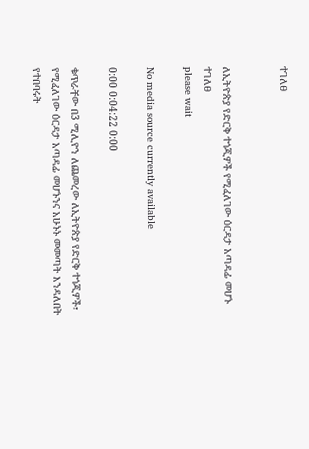ተገለፀ


ለኢትዮጵያ የድርቅ ተጎጂዎች የሚፈለገው ዕርዳታ አጣዳፊ መሆኑ ተገለፀ
please wait

No media source currently available

0:00 0:04:22 0:00

ቁጥራቸው በ3 ሚሊዮን ለጨመረው ለኢትዮጵያ የድርቅ ተጎጂዎች፣ የሚፈለገው ዕርዳታ አጣዳፊ መሆኑንና አሁኑኑ መመጣት እንዳለበት የተበባሩት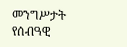መንግሥታት የሰብዓዊ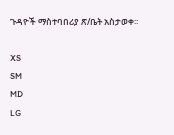ጉዳዮች ማስተባበሪያ ጽ/ቤት አስታወቀ፡፡

XS
SM
MD
LG